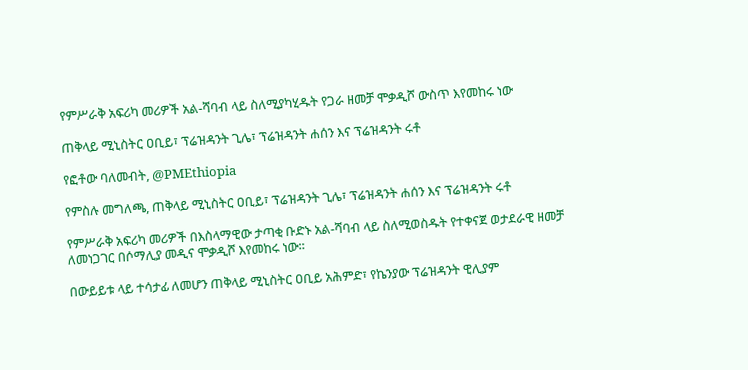የምሥራቅ አፍሪካ መሪዎች አል-ሻባብ ላይ ስለሚያካሂዱት የጋራ ዘመቻ ሞቃዲሾ ውስጥ እየመከሩ ነው

ጠቅላይ ሚኒስትር ዐቢይ፣ ፕሬዝዳንት ጊሌ፣ ፕሬዝዳንት ሐሰን እና ፕሬዝዳንት ሩቶ

የፎቶው ባለመብት, @PMEthiopia

የምስሉ መግለጫ, ጠቅላይ ሚኒስትር ዐቢይ፣ ፕሬዝዳንት ጊሌ፣ ፕሬዝዳንት ሐሰን እና ፕሬዝዳንት ሩቶ

የምሥራቅ አፍሪካ መሪዎች በእስላማዊው ታጣቂ ቡድኑ አል-ሻባብ ላይ ስለሚወስዱት የተቀናጀ ወታደራዊ ዘመቻ ለመነጋገር በሶማሊያ መዲና ሞቃዲሾ እየመከሩ ነው።

በውይይቱ ላይ ተሳታፊ ለመሆን ጠቅላይ ሚኒስትር ዐቢይ አሕምድ፣ የኬንያው ፕሬዝዳንት ዊሊያም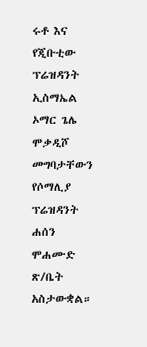ሩቶ እና የጂቡቲው ፕሬዝዳንት ኢስማኤል ኦማር ጌሌ ሞቃዲሾ መግባታቸውን የሶማሊያ ፕሬዝዳንት ሐሰን ሞሐሙድ ጽ/ቤት አስታውቋል።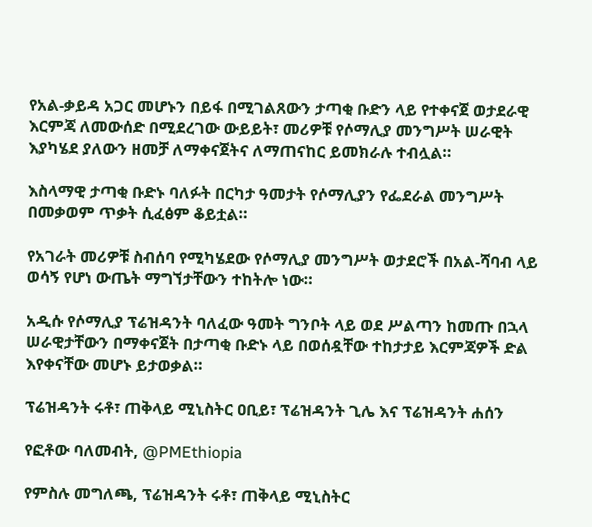የአል-ቃይዳ አጋር መሆኑን በይፋ በሚገልጸውን ታጣቂ ቡድን ላይ የተቀናጀ ወታደራዊ እርምጃ ለመውሰድ በሚደረገው ውይይት፣ መሪዎቹ የሶማሊያ መንግሥት ሠራዊት እያካሄደ ያለውን ዘመቻ ለማቀናጀትና ለማጠናከር ይመክራሉ ተብሏል።

እስላማዊ ታጣቂ ቡድኑ ባለፉት በርካታ ዓመታት የሶማሊያን የፌደራል መንግሥት በመቃወም ጥቃት ሲፈፅም ቆይቷል።

የአገራት መሪዎቹ ስብሰባ የሚካሄደው የሶማሊያ መንግሥት ወታደሮች በአል-ሻባብ ላይ ወሳኝ የሆነ ውጤት ማግኘታቸውን ተከትሎ ነው።

አዲሱ የሶማሊያ ፕሬዝዳንት ባለፈው ዓመት ግንቦት ላይ ወደ ሥልጣን ከመጡ በኋላ ሠራዊታቸውን በማቀናጀት በታጣቂ ቡድኑ ላይ በወሰዷቸው ተከታታይ እርምጃዎች ድል እየቀናቸው መሆኑ ይታወቃል።

ፕሬዝዳንት ሩቶ፣ ጠቅላይ ሚኒስትር ዐቢይ፣ ፕሬዝዳንት ጊሌ እና ፕሬዝዳንት ሐሰን

የፎቶው ባለመብት, @PMEthiopia

የምስሉ መግለጫ, ፕሬዝዳንት ሩቶ፣ ጠቅላይ ሚኒስትር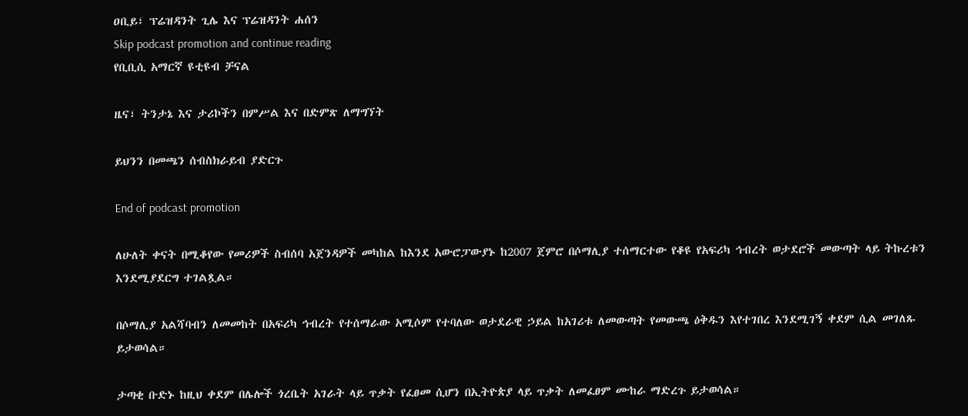ዐቢይ፣ ፕሬዝዳንት ጊሌ እና ፕሬዝዳንት ሐሰን
Skip podcast promotion and continue reading
የቢቢሲ አማርኛ ዩቲዩብ ቻናል

ዜና፣ ትንታኔ እና ታሪኮችን በምሥል እና በድምጽ ለማግኘት

ይህንን በመጫን ሰብስክራይብ ያድርጉ

End of podcast promotion

ለሁለት ቀናት በሚቆየው የመሪዎች ስብሰባ አጀንዳዎች መካከል ከእንደ አውሮፓውያኑ ከ2007 ጀምሮ በሶማሊያ ተሰማርተው የቆዩ የአፍሪካ ኅብረት ወታደሮች መውጣት ላይ ትኩረቱን እንደሚያደርግ ተገልጿል።

በሶማሊያ አልሻባብን ለመመከት በአፍሪካ ኅብረት የተሰማራው አሚሶም የተባለው ወታደራዊ ኃይል ከአገሪቱ ለመውጣት የመውጫ ዕቅዱን እየተገበረ እንደሚገኝ ቀደም ሲል መገለጹ ይታወሳል።

ታጣቂ ቡድኑ ከዚህ ቀደም በሌሎች ጎረቤት አገራት ላይ ጥቃት የፈፀመ ሲሆን በኢትዮጵያ ላይ ጥቃት ለመፈፀም ሙከራ ማድረጉ ይታወሳል።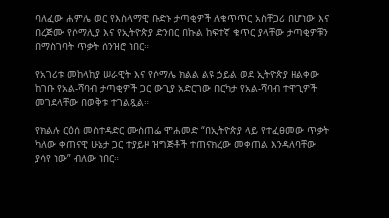ባለፈው ሐምሌ ወር የእስላማዊ ቡድኑ ታጣቂዎች ለቁጥጥር አስቸጋሪ በሆነው እና በረጅሙ የሶማሊያ እና የኢትዮጵያ ድንበር በኩል ከፍተኛ ቁጥር ያላቸው ታጣቂዎቹን በማስገባት ጥቃት ሰንዝሮ ነበር።

የአገሪቱ መከላከያ ሠራዊት እና የሶማሌ ክልል ልዩ ኃይል ወደ ኢትዮጵያ ዘልቀው ከገቡ የአል-ሻባብ ታጣቂዎች ጋር ውጊያ አድርገው በርካታ የአል-ሻባብ ተዋጊዎች መገደላቸው በወቅቱ ተገልጿል።

የክልሉ ርዕሰ መስተዳድር ሙስጠፌ ሞሐመድ “በኢትዮጵያ ላይ የተፈፀመው ጥቃት ካለው ቀጠናዊ ሁኔታ ጋር ተያይዞ ዝግጅቶች ተጠናክረው መቀጠል እንዳለባቸው ያሳየ ነው” ብለው ነበር።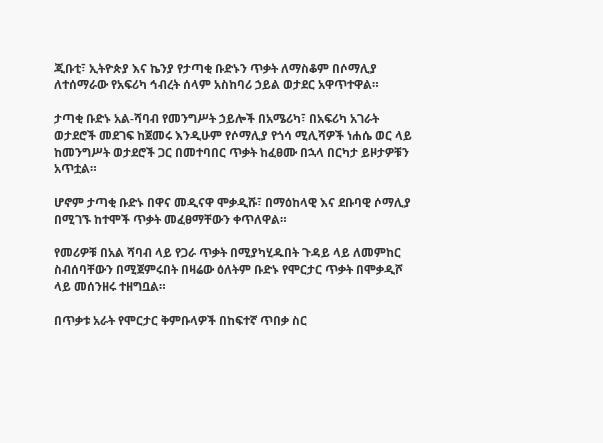ጂቡቲ፣ ኢትዮጵያ እና ኬንያ የታጣቂ ቡድኑን ጥቃት ለማስቆም በሶማሊያ ለተሰማራው የአፍሪካ ኅብረት ሰላም አስከባሪ ኃይል ወታደር አዋጥተዋል።

ታጣቂ ቡድኑ አል-ሻባብ የመንግሥት ኃይሎች በአሜሪካ፣ በአፍሪካ አገራት ወታደሮች መደገፍ ከጀመሩ እንዲሁም የሶማሊያ የጎሳ ሚሊሻዎች ነሐሴ ወር ላይ ከመንግሥት ወታደሮች ጋር በመተባበር ጥቃት ከፈፀሙ በኋላ በርካታ ይዞታዎቹን አጥቷል።

ሆኖም ታጣቂ ቡድኑ በዋና መዲናዋ ሞቃዲሹ፣ በማዕከላዊ እና ደቡባዊ ሶማሊያ በሚገኙ ከተሞች ጥቃት መፈፀማቸውን ቀጥለዋል።

የመሪዎቹ በአል ሻባብ ላይ የጋራ ጥቃት በሚያካሂዱበት ጉዳይ ላይ ለመምከር ስብሰባቸውን በሚጀምሩበት በዛሬው ዕለትም ቡድኑ የሞርታር ጥቃት በሞቃዲሾ ላይ መሰንዘሩ ተዘግቧል።

በጥቃቱ አራት የሞርታር ቅምቡላዎች በከፍተኛ ጥበቃ ስር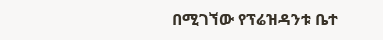በሚገኘው የፕሬዝዳንቱ ቤተ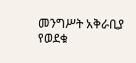መንግሥት አቅራቢያ የወደቁ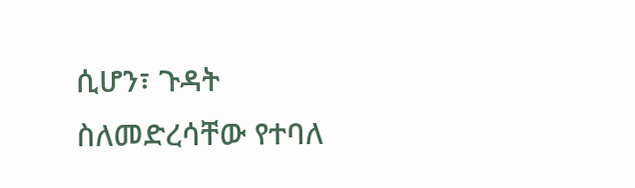ሲሆን፣ ጉዳት ስለመድረሳቸው የተባለ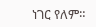ነገር የለም።